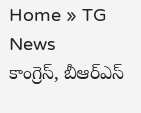Home » TG News
కాంగ్రెస్, బీఆర్ఎస్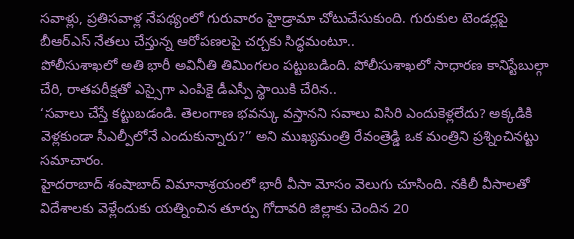సవాళ్లు, ప్రతిసవాళ్ల నేపథ్యంలో గురువారం హైడ్రామా చోటుచేసుకుంది. గురుకుల టెండర్లపై బీఆర్ఎస్ నేతలు చేస్తున్న ఆరోపణలపై చర్చకు సిద్ధమంటూ..
పోలీసుశాఖలో అతి భారీ అవినీతి తిమింగలం పట్టుబడింది. పోలీసుశాఖలో సాధారణ కానిస్టేబుల్గా చేరి, రాతపరీక్షతో ఎస్సైగా ఎంపికై డీఎస్పీ స్థాయికి చేరిన..
‘సవాలు చేస్తే కట్టుబడండి. తెలంగాణ భవన్కు వస్తానని సవాలు విసిరి ఎందుకెళ్లలేదు? అక్కడికి వెళ్లకుండా సీఎల్పీలోనే ఎందుకున్నారు?’’ అని ముఖ్యమంత్రి రేవంత్రెడ్డి ఒక మంత్రిని ప్రశ్నించినట్టు సమాచారం.
హైదరాబాద్ శంషాబాద్ విమానాశ్రయంలో భారీ వీసా మోసం వెలుగు చూసింది. నకిలీ వీసాలతో విదేశాలకు వెళ్లేందుకు యత్నించిన తూర్పు గోదావరి జిల్లాకు చెందిన 20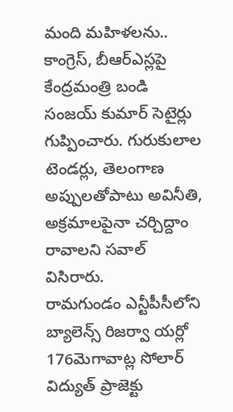మంది మహిళలను..
కాంగ్రెస్, బీఆర్ఎస్లపై కేంద్రమంత్రి బండి సంజయ్ కుమార్ సెటైర్లు గుప్పించారు. గురుకులాల టెండర్లు, తెలంగాణ అప్పులతోపాటు అవినీతి, అక్రమాలపైనా చర్చిద్దాం రావాలని సవాల్ విసిరారు.
రామగుండం ఎన్టీపీసీలోని బ్యాలెన్స్ రిజర్వా యర్లో 176మెగావాట్ల సోలార్ విద్యుత్ ప్రాజెక్టు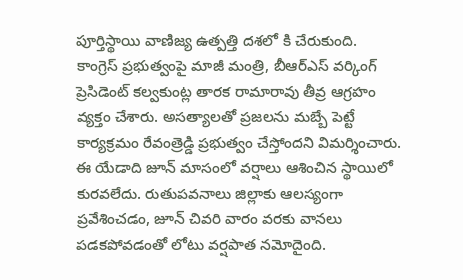పూర్తిస్థాయి వాణిజ్య ఉత్పత్తి దశలో కి చేరుకుంది.
కాంగ్రెస్ ప్రభుత్వంపై మాజీ మంత్రి, బీఆర్ఎస్ వర్కింగ్ ప్రెసిడెంట్ కల్వకుంట్ల తారక రామారావు తీవ్ర ఆగ్రహం వ్యక్తం చేశారు. అసత్యాలతో ప్రజలను మబ్బే పెట్టే కార్యక్రమం రేవంత్రెడ్డి ప్రభుత్వం చేస్తోందని విమర్శించారు.
ఈ యేడాది జూన్ మాసంలో వర్షాలు ఆశించిన స్థాయిలో కురవలేదు. రుతుపవనాలు జిల్లాకు ఆలస్యంగా ప్రవేశించడం, జూన్ చివరి వారం వరకు వానలు పడకపోవడంతో లోటు వర్షపాత నమోదైంది.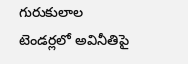గురుకులాల టెండర్లలో అవినీతిపై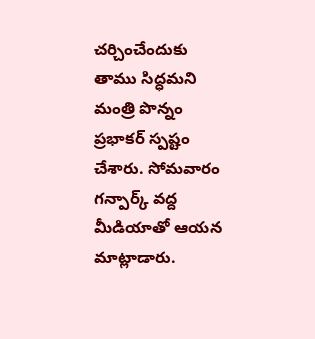చర్చించేందుకు తాము సిద్ధమని మంత్రి పొన్నం ప్రభాకర్ స్పష్టం చేశారు. సోమవారం గన్పార్క్ వద్ద మీడియాతో ఆయన మాట్లాడారు.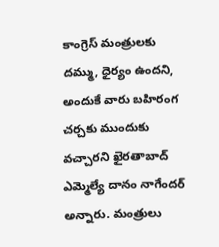కాంగ్రెస్ మంత్రులకు దమ్ము, ధైర్యం ఉందని, అందుకే వారు బహిరంగ చర్చకు ముందుకు వచ్చారని ఖైరతాబాద్ ఎమ్మెల్యే దానం నాగేందర్ అన్నారు. మంత్రులు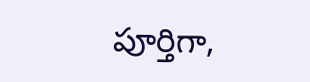పూర్తిగా,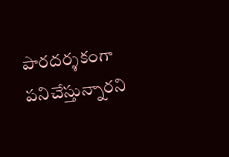పారదర్శకంగా పనిచేస్తున్నారని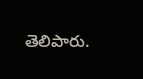తెలిపారు.